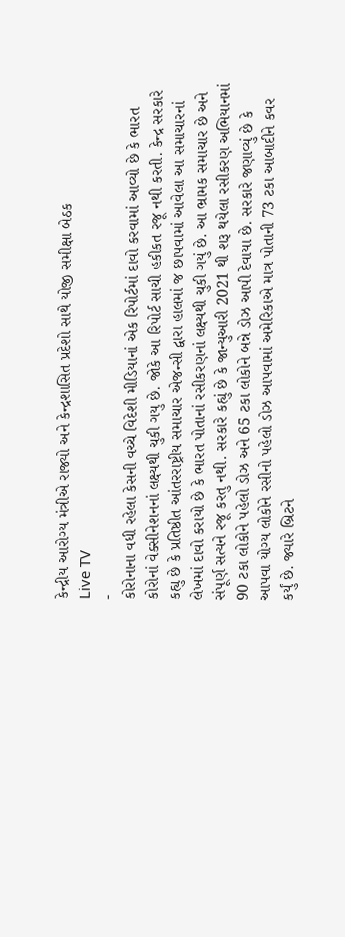કેન્દ્રીય આરોગ્ય મંત્રીએ રાજ્યો અને કેન્દ્રશાસિત પ્રદેશો સાથે યોજી સમીક્ષા બેઠક
Live TV
-
કોરોનાના વધી રહેલા કેસની વચ્ચે વિદેશી મીડિયાનાં એક રિપોર્ટમાં દાવો કરવામાં આવ્યો છે કે ભારત કોરોનાં વેક્સીનેશનનાં લક્ષ્યથી ચુકી ગયુ છે. જોકે આ રિપોર્ટ સાચી હકીકત રજૂ નથી કરતી. કેન્દ્ર સરકારે કહ્યુ છે કે પ્રતિષ્ઠીત આંતરરાષ્ટ્રીય સમાચાર એજન્સી દ્વારા હાલમાં જ છાપવામાં આવેલા આ સમાચારનાં લેખમાં દાવો કરાયો છે કે ભારત પોતાનાં રસીકરણનાં લક્ષ્યથી ચુકી ગયું છે. આ ભ્રામક સમાચાર છે અને સંપૂર્ણ સત્યને રજૂ કરતુ નથી. સરકારે કહ્યું છે કે જાન્યુઆરી 2021 થી શરૂ થયેલા રસીકરણ અભિયાનમાં 90 ટકા લોકોને પહેલો ડોઝ અને 65 ટકા લોકોને બન્ને ડોઝ આપી દેવાયા છે. સરકારે જણાવ્યું છે કે આપવા યોગ્ય લોકોને રસીનો પહેલો ડોઝ આપવામાં અમેરિકાએ માત્ર પોતાની 73 ટકા આબાદીને કવર કર્યું છે. જ્યારે બ્રિટને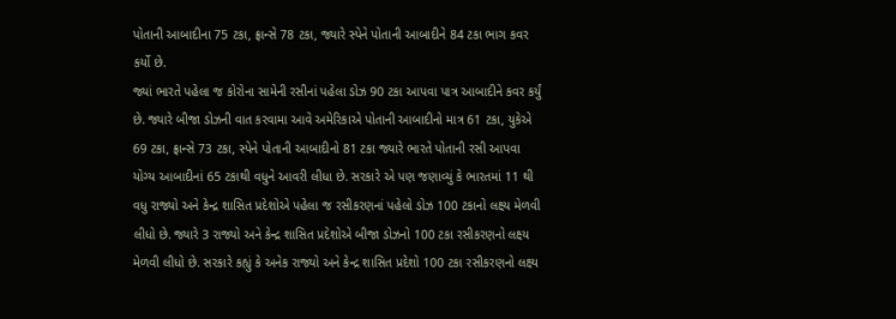પોતાની આબાદીના 75 ટકા, ફ્રાન્સે 78 ટકા, જ્યારે સ્પેને પોતાની આબાદીને 84 ટકા ભાગ કવર કર્યો છે.
જ્યાં ભારતે પહેલા જ કોરોના સામેની રસીનાં પહેલા ડોઝ 90 ટકા આપવા પાત્ર આબાદીને કવર કર્યું છે. જ્યારે બીજા ડોઝની વાત કરવામા આવે અમેરિકાએ પોતાની આબાદીનો માત્ર 61 ટકા, યુકેએ 69 ટકા, ફ્રાન્સે 73 ટકા, સ્પેને પોતાની આબાદીનો 81 ટકા જ્યારે ભારતે પોતાની રસી આપવા યોગ્ય આબાદીનાં 65 ટકાથી વધુને આવરી લીધા છે. સરકારે એ પણ જણાવ્યું કે ભારતમાં 11 થી વધુ રાજ્યો અને કેન્દ્ર શાસિત પ્રદેશોએ પહેલા જ રસીકરણનાં પહેલો ડોઝ 100 ટકાનો લક્ષ્ય મેળવી લીધો છે. જ્યારે 3 રાજ્યો અને કેન્દ્ર શાસિત પ્રદેશોએ બીજા ડોઝનો 100 ટકા રસીકરણનો લક્ષ્ય મેળવી લીધો છે. સરકારે કહ્યું કે અનેક રાજ્યો અને કેન્દ્ર શાસિત પ્રદેશો 100 ટકા રસીકરણનો લક્ષ્ય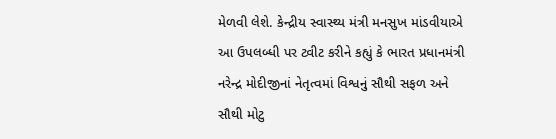મેળવી લેશે. કેન્દ્રીય સ્વાસ્થ્ય મંત્રી મનસુખ માંડવીયાએ આ ઉપલબ્ધી પર ટ્વીટ કરીને કહ્યું કે ભારત પ્રધાનમંત્રી નરેન્દ્ર મોદીજીનાં નેતૃત્વમાં વિશ્વનું સૌથી સફળ અને સૌથી મોટુ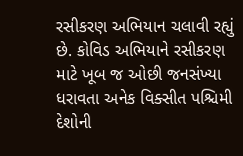રસીકરણ અભિયાન ચલાવી રહ્યું છે. કોવિડ અભિયાને રસીકરણ માટે ખૂબ જ ઓછી જનસંખ્યા ધરાવતા અનેક વિક્સીત પશ્ચિમી દેશોની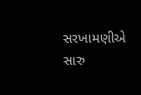સરખામણીએ સારુ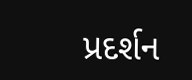પ્રદર્શન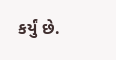કર્યું છે.